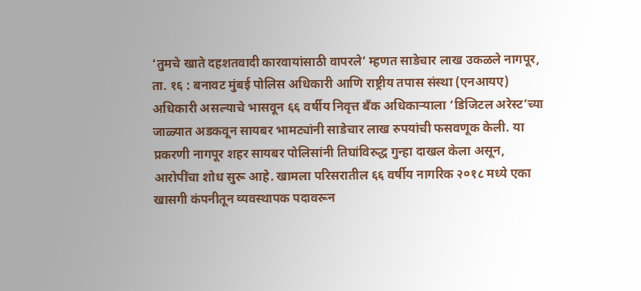‘तुमचे खाते दहशतवादी कारवायांसाठी वापरले’ म्हणत साडेचार लाख उकळले नागपूर, ता. १६ : बनावट मुंबई पोलिस अधिकारी आणि राष्ट्रीय तपास संस्था (एनआयए) अधिकारी असल्याचे भासवून ६६ वर्षीय निवृत्त बँक अधिकाऱ्याला ‘डिजिटल अरेस्ट’च्या जाळ्यात अडकवून सायबर भामट्यांनी साडेचार लाख रुपयांची फसवणूक केली. या प्रकरणी नागपूर शहर सायबर पोलिसांनी तिघांविरुद्ध गुन्हा दाखल केला असून, आरोपींचा शोध सुरू आहे. खामला परिसरातील ६६ वर्षीय नागरिक २०१८ मध्ये एका खासगी कंपनीतून व्यवस्थापक पदावरून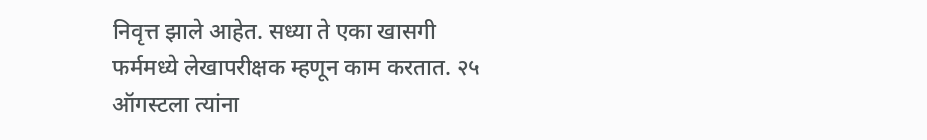निवृत्त झाले आहेत. सध्या ते एका खासगी फर्ममध्ये लेखापरीक्षक म्हणून काम करतात. २५ ऑगस्टला त्यांना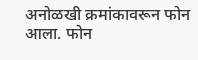अनोळखी क्रमांकावरून फोन आला. फोन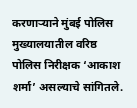करणाऱ्याने मुंबई पोलिस मुख्यालयातील वरिष्ठ पोलिस निरीक्षक ‘आकाश शर्मा’ असल्याचे सांगितले.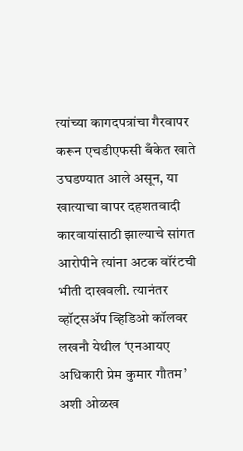त्यांच्या कागदपत्रांचा गैरवापर करून एचडीएफसी बँकेत खाते उघडण्यात आले असून, या खात्याचा वापर दहशतवादी कारवायांसाठी झाल्याचे सांगत आरोपीने त्यांना अटक वॉरंटची भीती दाखवली. त्यानंतर व्हॉट्सॲप व्हिडिओ कॉलवर लखनौ येथील ‘एनआयए अधिकारी प्रेम कुमार गौतम’ अशी ओळख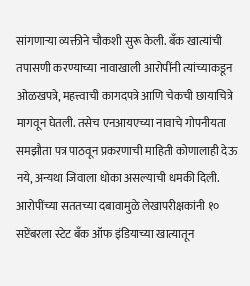सांगणाऱ्या व्यक्तीने चौकशी सुरू केली. बँक खात्यांची तपासणी करण्याच्या नावाखाली आरोपींनी त्यांच्याकडून ओळखपत्रे, महत्त्वाची कागदपत्रे आणि चेकची छायाचित्रे मागवून घेतली. तसेच एनआयएच्या नावाचे गोपनीयता समझौता पत्र पाठवून प्रकरणाची माहिती कोणालाही देऊ नये, अन्यथा जिवाला धोका असल्याची धमकी दिली. आरोपींच्या सततच्या दबावामुळे लेखापरीक्षकांनी १० सप्टेंबरला स्टेट बँक ऑफ इंडियाच्या खात्यातून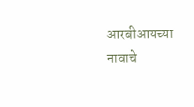आरबीआयच्या नावाचे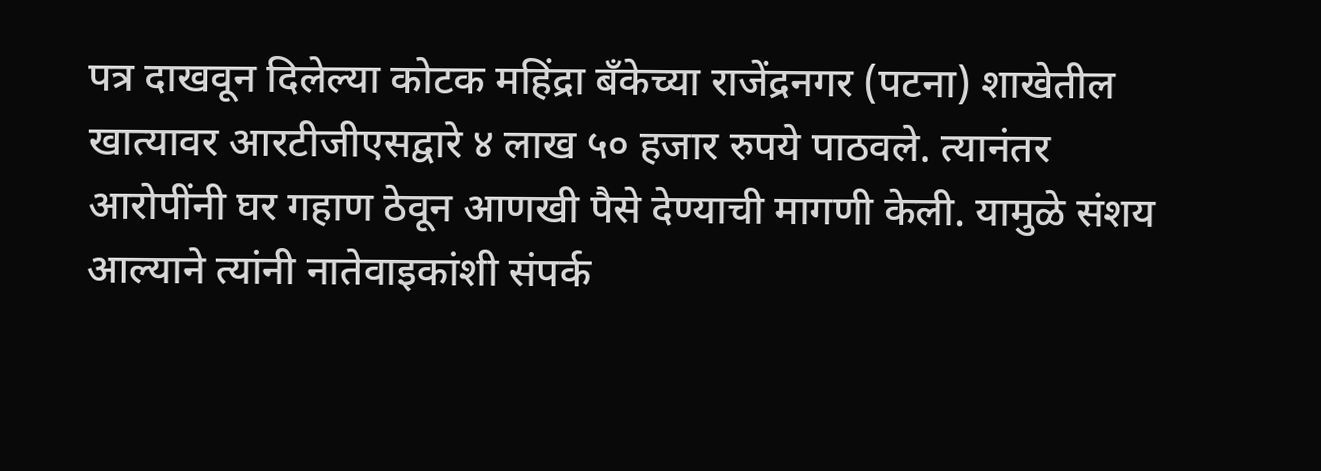पत्र दाखवून दिलेल्या कोटक महिंद्रा बँकेच्या राजेंद्रनगर (पटना) शाखेतील खात्यावर आरटीजीएसद्वारे ४ लाख ५० हजार रुपये पाठवले. त्यानंतर आरोपींनी घर गहाण ठेवून आणखी पैसे देण्याची मागणी केली. यामुळे संशय आल्याने त्यांनी नातेवाइकांशी संपर्क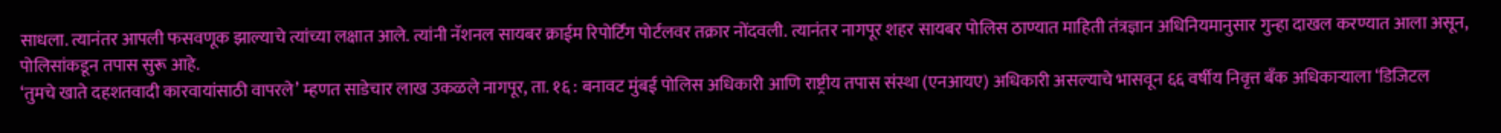साधला. त्यानंतर आपली फसवणूक झाल्याचे त्यांच्या लक्षात आले. त्यांनी नॅशनल सायबर क्राईम रिपोर्टिंग पोर्टलवर तक्रार नोंदवली. त्यानंतर नागपूर शहर सायबर पोलिस ठाण्यात माहिती तंत्रज्ञान अधिनियमानुसार गुन्हा दाखल करण्यात आला असून, पोलिसांकडून तपास सुरू आहे.
‘तुमचे खाते दहशतवादी कारवायांसाठी वापरले’ म्हणत साडेचार लाख उकळले नागपूर, ता. १६ : बनावट मुंबई पोलिस अधिकारी आणि राष्ट्रीय तपास संस्था (एनआयए) अधिकारी असल्याचे भासवून ६६ वर्षीय निवृत्त बँक अधिकाऱ्याला ‘डिजिटल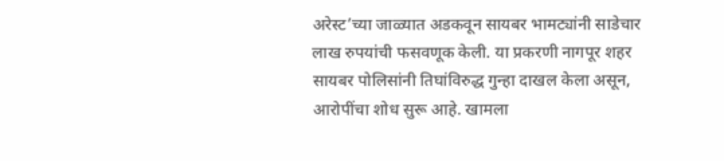अरेस्ट’च्या जाळ्यात अडकवून सायबर भामट्यांनी साडेचार लाख रुपयांची फसवणूक केली. या प्रकरणी नागपूर शहर सायबर पोलिसांनी तिघांविरुद्ध गुन्हा दाखल केला असून, आरोपींचा शोध सुरू आहे. खामला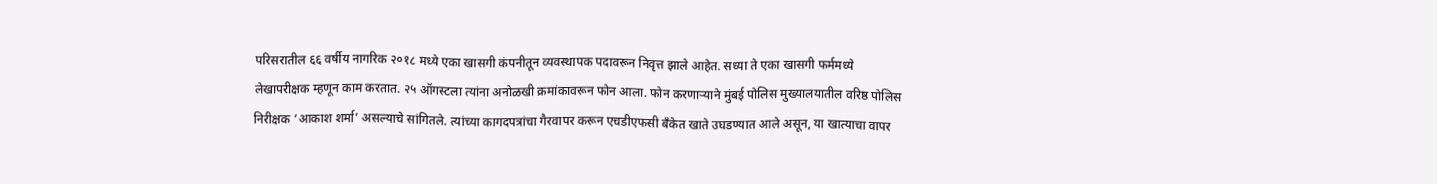परिसरातील ६६ वर्षीय नागरिक २०१८ मध्ये एका खासगी कंपनीतून व्यवस्थापक पदावरून निवृत्त झाले आहेत. सध्या ते एका खासगी फर्ममध्ये लेखापरीक्षक म्हणून काम करतात. २५ ऑगस्टला त्यांना अनोळखी क्रमांकावरून फोन आला. फोन करणाऱ्याने मुंबई पोलिस मुख्यालयातील वरिष्ठ पोलिस निरीक्षक ‘आकाश शर्मा’ असल्याचे सांगितले. त्यांच्या कागदपत्रांचा गैरवापर करून एचडीएफसी बँकेत खाते उघडण्यात आले असून, या खात्याचा वापर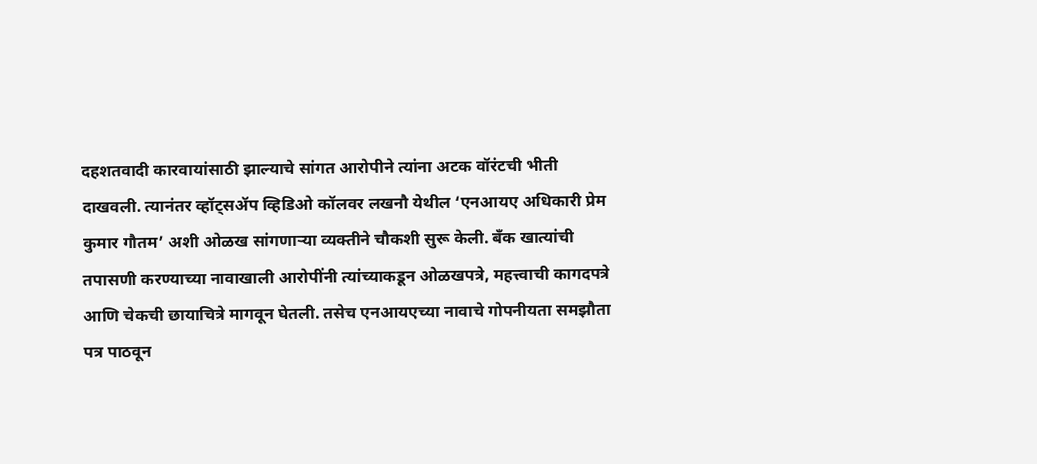दहशतवादी कारवायांसाठी झाल्याचे सांगत आरोपीने त्यांना अटक वॉरंटची भीती दाखवली. त्यानंतर व्हॉट्सॲप व्हिडिओ कॉलवर लखनौ येथील ‘एनआयए अधिकारी प्रेम कुमार गौतम’ अशी ओळख सांगणाऱ्या व्यक्तीने चौकशी सुरू केली. बँक खात्यांची तपासणी करण्याच्या नावाखाली आरोपींनी त्यांच्याकडून ओळखपत्रे, महत्त्वाची कागदपत्रे आणि चेकची छायाचित्रे मागवून घेतली. तसेच एनआयएच्या नावाचे गोपनीयता समझौता पत्र पाठवून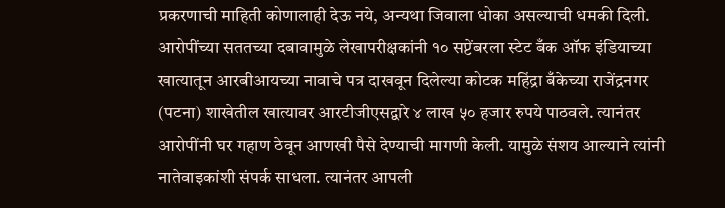प्रकरणाची माहिती कोणालाही देऊ नये, अन्यथा जिवाला धोका असल्याची धमकी दिली. आरोपींच्या सततच्या दबावामुळे लेखापरीक्षकांनी १० सप्टेंबरला स्टेट बँक ऑफ इंडियाच्या खात्यातून आरबीआयच्या नावाचे पत्र दाखवून दिलेल्या कोटक महिंद्रा बँकेच्या राजेंद्रनगर (पटना) शाखेतील खात्यावर आरटीजीएसद्वारे ४ लाख ५० हजार रुपये पाठवले. त्यानंतर आरोपींनी घर गहाण ठेवून आणखी पैसे देण्याची मागणी केली. यामुळे संशय आल्याने त्यांनी नातेवाइकांशी संपर्क साधला. त्यानंतर आपली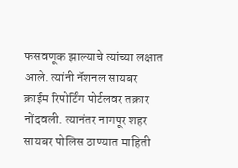फसवणूक झाल्याचे त्यांच्या लक्षात आले. त्यांनी नॅशनल सायबर क्राईम रिपोर्टिंग पोर्टलवर तक्रार नोंदवली. त्यानंतर नागपूर शहर सायबर पोलिस ठाण्यात माहिती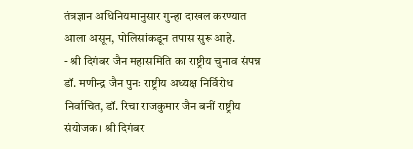तंत्रज्ञान अधिनियमानुसार गुन्हा दाखल करण्यात आला असून, पोलिसांकडून तपास सुरू आहे.
- श्री दिगंबर जैन महासमिति का राष्ट्रीय चुनाव संपन्न डॉ. मणीन्द्र जैन पुनः राष्ट्रीय अध्यक्ष निर्विरोध निर्वाचित, डॉ. रिचा राजकुमार जैन बनीं राष्ट्रीय संयोजक। श्री दिगंबर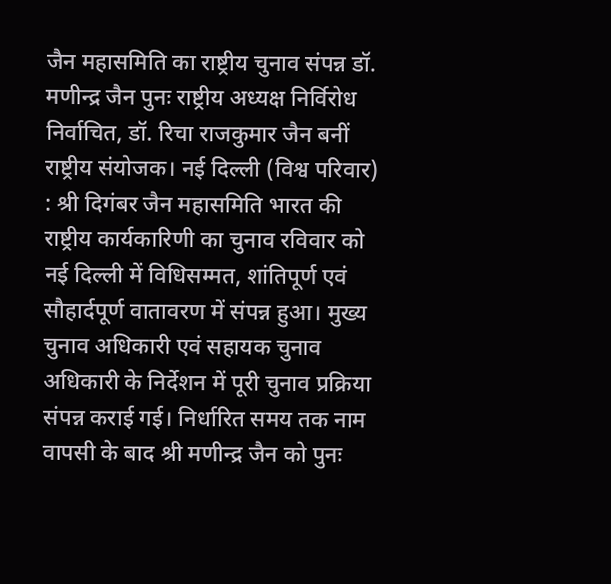जैन महासमिति का राष्ट्रीय चुनाव संपन्न डॉ. मणीन्द्र जैन पुनः राष्ट्रीय अध्यक्ष निर्विरोध निर्वाचित, डॉ. रिचा राजकुमार जैन बनीं राष्ट्रीय संयोजक। नई दिल्ली (विश्व परिवार) : श्री दिगंबर जैन महासमिति भारत की राष्ट्रीय कार्यकारिणी का चुनाव रविवार को नई दिल्ली में विधिसम्मत, शांतिपूर्ण एवं सौहार्दपूर्ण वातावरण में संपन्न हुआ। मुख्य चुनाव अधिकारी एवं सहायक चुनाव अधिकारी के निर्देशन में पूरी चुनाव प्रक्रिया संपन्न कराई गई। निर्धारित समय तक नाम वापसी के बाद श्री मणीन्द्र जैन को पुनः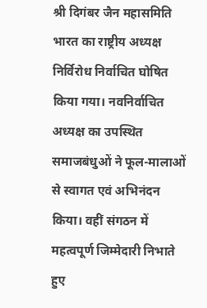श्री दिगंबर जैन महासमिति भारत का राष्ट्रीय अध्यक्ष निर्विरोध निर्वाचित घोषित किया गया। नवनिर्वाचित अध्यक्ष का उपस्थित समाजबंधुओं ने फूल-मालाओं से स्वागत एवं अभिनंदन किया। वहीं संगठन में महत्वपूर्ण जिम्मेदारी निभाते हुए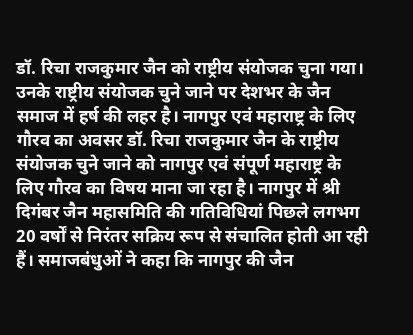डॉ. रिचा राजकुमार जैन को राष्ट्रीय संयोजक चुना गया। उनके राष्ट्रीय संयोजक चुने जाने पर देशभर के जैन समाज में हर्ष की लहर है। नागपुर एवं महाराष्ट्र के लिए गौरव का अवसर डॉ. रिचा राजकुमार जैन के राष्ट्रीय संयोजक चुने जाने को नागपुर एवं संपूर्ण महाराष्ट्र के लिए गौरव का विषय माना जा रहा है। नागपुर में श्री दिगंबर जैन महासमिति की गतिविधियां पिछले लगभग 20 वर्षों से निरंतर सक्रिय रूप से संचालित होती आ रही हैं। समाजबंधुओं ने कहा कि नागपुर की जैन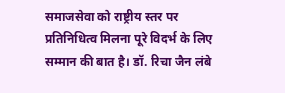समाजसेवा को राष्ट्रीय स्तर पर प्रतिनिधित्व मिलना पूरे विदर्भ के लिए सम्मान की बात है। डॉ. रिचा जैन लंबे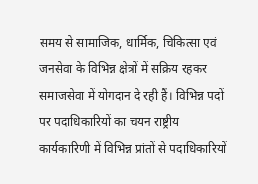समय से सामाजिक, धार्मिक, चिकित्सा एवं जनसेवा के विभिन्न क्षेत्रों में सक्रिय रहकर समाजसेवा में योगदान दे रही हैं। विभिन्न पदों पर पदाधिकारियों का चयन राष्ट्रीय कार्यकारिणी में विभिन्न प्रांतों से पदाधिकारियों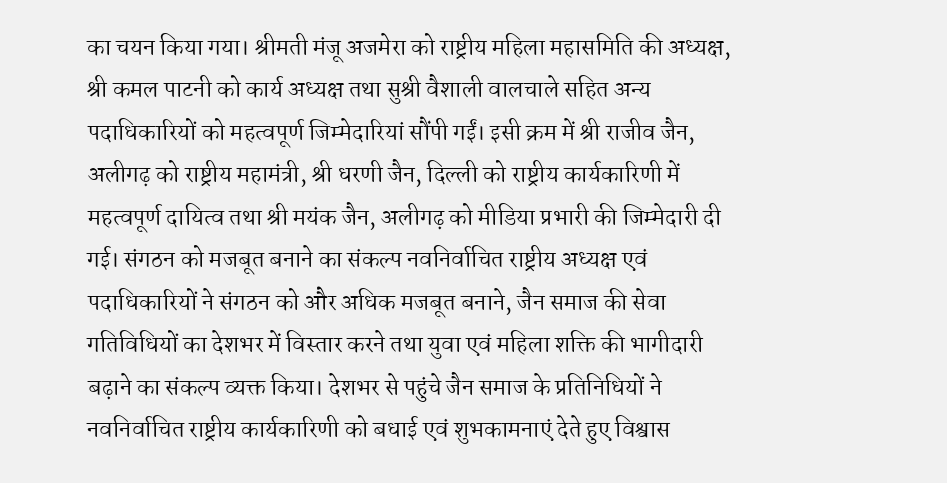का चयन किया गया। श्रीमती मंजू अजमेरा को राष्ट्रीय महिला महासमिति की अध्यक्ष, श्री कमल पाटनी को कार्य अध्यक्ष तथा सुश्री वैशाली वालचाले सहित अन्य पदाधिकारियों को महत्वपूर्ण जिम्मेदारियां सौंपी गईं। इसी क्रम में श्री राजीव जैन, अलीगढ़ को राष्ट्रीय महामंत्री, श्री धरणी जैन, दिल्ली को राष्ट्रीय कार्यकारिणी में महत्वपूर्ण दायित्व तथा श्री मयंक जैन, अलीगढ़ को मीडिया प्रभारी की जिम्मेदारी दी गई। संगठन को मजबूत बनाने का संकल्प नवनिर्वाचित राष्ट्रीय अध्यक्ष एवं पदाधिकारियों ने संगठन को और अधिक मजबूत बनाने, जैन समाज की सेवा गतिविधियों का देशभर में विस्तार करने तथा युवा एवं महिला शक्ति की भागीदारी बढ़ाने का संकल्प व्यक्त किया। देशभर से पहुंचे जैन समाज के प्रतिनिधियों ने नवनिर्वाचित राष्ट्रीय कार्यकारिणी को बधाई एवं शुभकामनाएं देते हुए विश्वास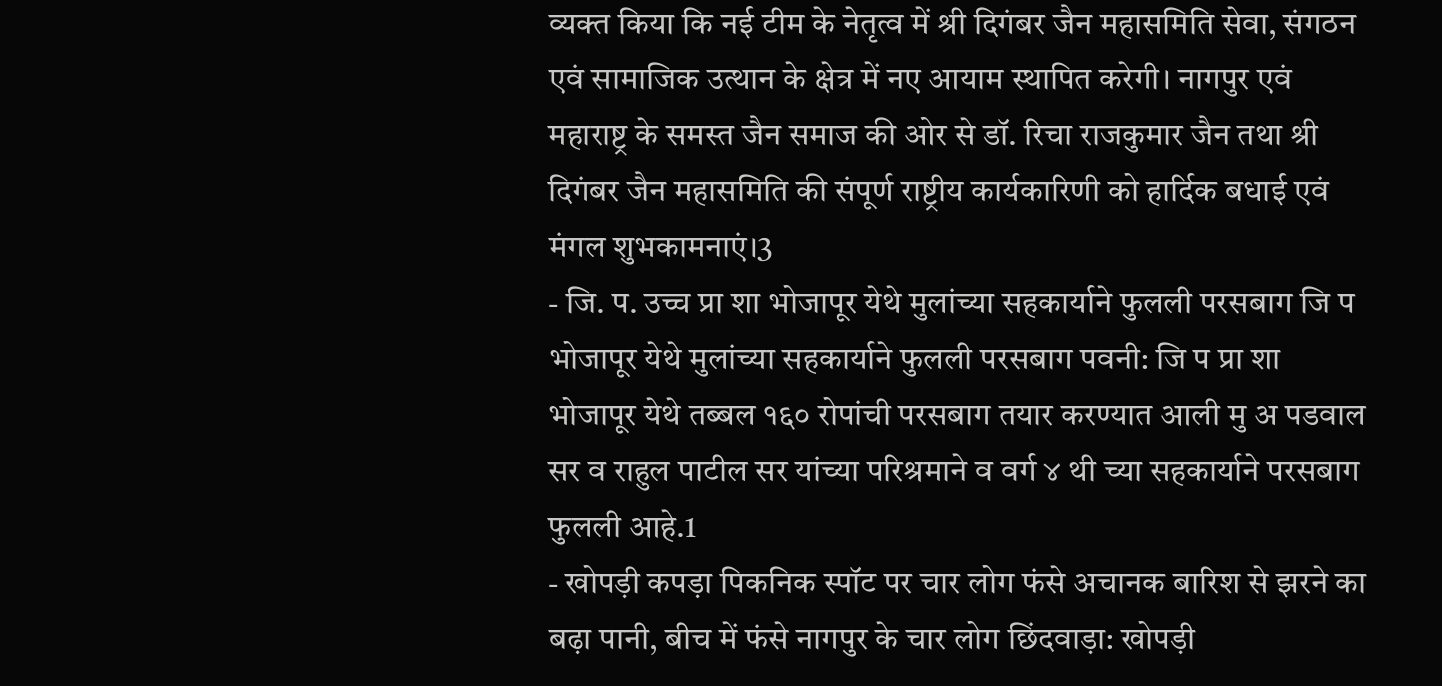व्यक्त किया कि नई टीम के नेतृत्व में श्री दिगंबर जैन महासमिति सेवा, संगठन एवं सामाजिक उत्थान के क्षेत्र में नए आयाम स्थापित करेगी। नागपुर एवं महाराष्ट्र के समस्त जैन समाज की ओर से डॉ. रिचा राजकुमार जैन तथा श्री दिगंबर जैन महासमिति की संपूर्ण राष्ट्रीय कार्यकारिणी को हार्दिक बधाई एवं मंगल शुभकामनाएं।3
- जि. प. उच्च प्रा शा भोजापूर येथे मुलांच्या सहकार्याने फुलली परसबाग जि प भोजापूर येथे मुलांच्या सहकार्याने फुलली परसबाग पवनी: जि प प्रा शा भोजापूर येथे तब्बल १६० रोपांची परसबाग तयार करण्यात आली मु अ पडवाल सर व राहुल पाटील सर यांच्या परिश्रमाने व वर्ग ४ थी च्या सहकार्याने परसबाग फुलली आहे.1
- खोपड़ी कपड़ा पिकनिक स्पॉट पर चार लोग फंसे अचानक बारिश से झरने का बढ़ा पानी, बीच में फंसे नागपुर के चार लोग छिंदवाड़ा: खोपड़ी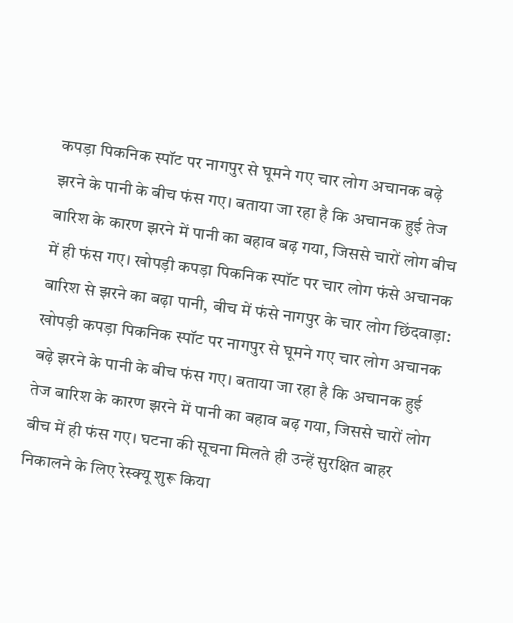कपड़ा पिकनिक स्पॉट पर नागपुर से घूमने गए चार लोग अचानक बढ़े झरने के पानी के बीच फंस गए। बताया जा रहा है कि अचानक हुई तेज बारिश के कारण झरने में पानी का बहाव बढ़ गया, जिससे चारों लोग बीच में ही फंस गए। खोपड़ी कपड़ा पिकनिक स्पॉट पर चार लोग फंसे अचानक बारिश से झरने का बढ़ा पानी, बीच में फंसे नागपुर के चार लोग छिंदवाड़ा: खोपड़ी कपड़ा पिकनिक स्पॉट पर नागपुर से घूमने गए चार लोग अचानक बढ़े झरने के पानी के बीच फंस गए। बताया जा रहा है कि अचानक हुई तेज बारिश के कारण झरने में पानी का बहाव बढ़ गया, जिससे चारों लोग बीच में ही फंस गए। घटना की सूचना मिलते ही उन्हें सुरक्षित बाहर निकालने के लिए रेस्क्यू शुरू किया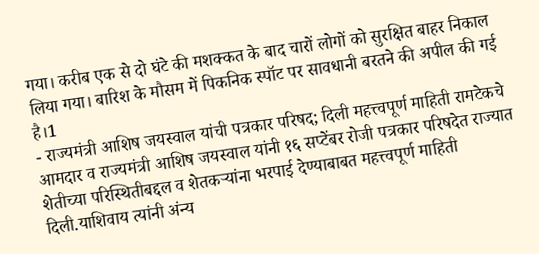गया। करीब एक से दो घंटे की मशक्कत के बाद चारों लोगों को सुरक्षित बाहर निकाल लिया गया। बारिश के मौसम में पिकनिक स्पॉट पर सावधानी बरतने की अपील की गई है।1
- राज्यमंत्री आशिष जयस्वाल यांची पत्रकार परिषद; दिली महत्त्वपूर्ण माहिती रामटेकचे आमदार व राज्यमंत्री आशिष जयस्वाल यांनी १६ सप्टेंबर रोजी पत्रकार परिषदेत राज्यात शेतीच्या परिस्थितीबद्दल व शेतकऱ्यांना भरपाई देण्याबाबत महत्त्वपूर्ण माहिती दिली.याशिवाय त्यांनी अंन्य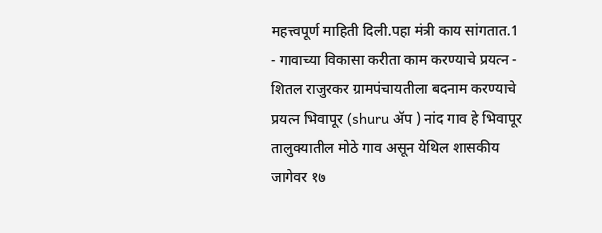महत्त्वपूर्ण माहिती दिली.पहा मंत्री काय सांगतात.1
- गावाच्या विकासा करीता काम करण्याचे प्रयत्न - शितल राजुरकर ग्रामपंचायतीला बदनाम करण्याचे प्रयत्न भिवापूर (shuru ॲप ) नांद गाव हे भिवापूर तालुक्यातील मोठे गाव असून येथिल शासकीय जागेवर १७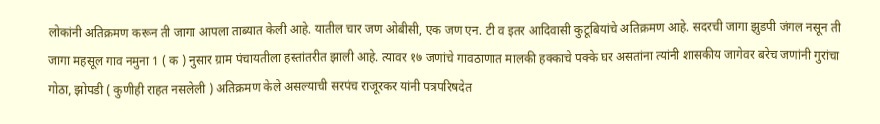लोकांनी अतिक्रमण करून ती जागा आपला ताब्यात केली आहे. यातील चार जण ओबीसी, एक जण एन. टी व इतर आदिवासी कुटूबियांचे अतिक्रमण आहे. सदरची जागा झुडपी जंगल नसून ती जागा महसूल गाव नमुना 1 ( क ) नुसार ग्राम पंचायतीला हस्तांतरीत झाली आहे. त्यावर १७ जणांचे गावठाणात मालकी हक्काचे पक्के घर असतांना त्यांनी शासकीय जागेवर बरेच जणांनी गुरांचा गोठा, झोपडी ( कुणीही राहत नसलेली ) अतिक्रमण केले असल्याची सरपंच राजूरकर यांनी पत्रपरिषदेत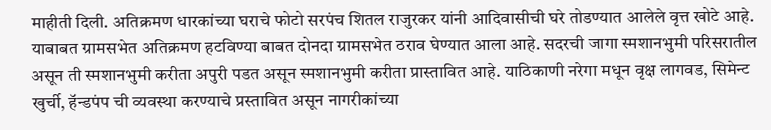माहीती दिली. अतिक्रमण धारकांच्या घराचे फोटो सरपंच शितल राजुरकर यांनी आदिवासीची घरे तोडण्यात आलेले वृत्त खोटे आहे. याबाबत ग्रामसभेत अतिक्रमण हटविण्या बाबत दोनदा ग्रामसभेत ठराव घेण्यात आला आहे. सदरची जागा स्मशानभुमी परिसरातील असून ती स्मशानभुमी करीता अपुरी पडत असून स्मशानभुमी करीता प्रास्तावित आहे. याठिकाणी नरेगा मधून वृक्ष लागवड, सिमेन्ट खुर्ची, हॅन्डपंप ची व्यवस्था करण्याचे प्रस्तावित असून नागरीकांच्या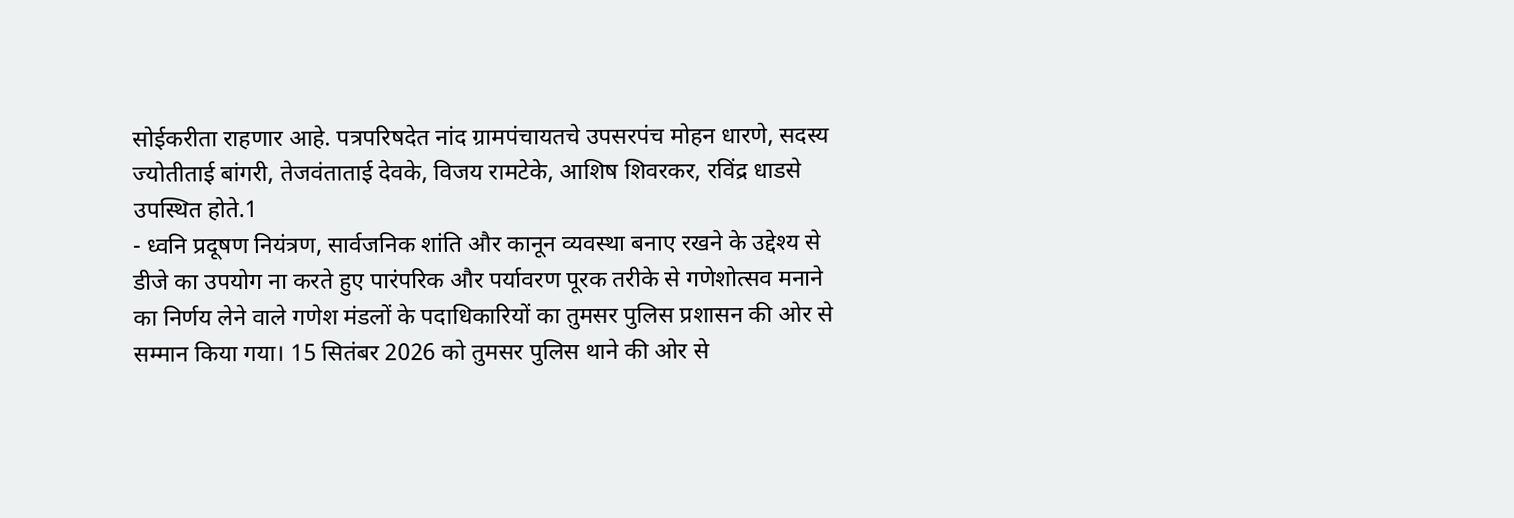सोईकरीता राहणार आहे. पत्रपरिषदेत नांद ग्रामपंचायतचे उपसरपंच मोहन धारणे, सदस्य ज्योतीताई बांगरी, तेजवंताताई देवके, विजय रामटेके, आशिष शिवरकर, रविंद्र धाडसे उपस्थित होते.1
- ध्वनि प्रदूषण नियंत्रण, सार्वजनिक शांति और कानून व्यवस्था बनाए रखने के उद्देश्य से डीजे का उपयोग ना करते हुए पारंपरिक और पर्यावरण पूरक तरीके से गणेशोत्सव मनाने का निर्णय लेने वाले गणेश मंडलों के पदाधिकारियों का तुमसर पुलिस प्रशासन की ओर से सम्मान किया गया। 15 सितंबर 2026 को तुमसर पुलिस थाने की ओर से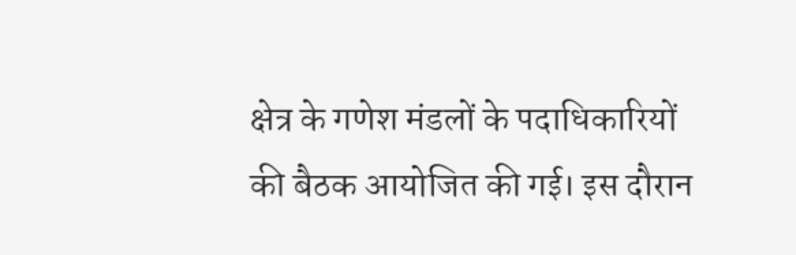क्षेत्र के गणेश मंडलों के पदाधिकारियों की बैठक आयोजित की गई। इस दौरान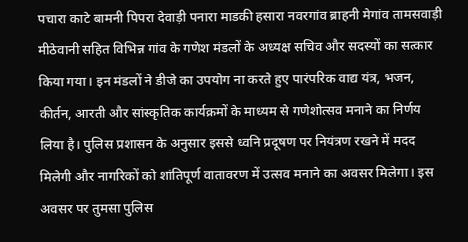पचारा काटे बामनी पिपरा देवाड़ी पनारा माडकी हसारा नवरगांव ब्राहनी मेगांव तामसवाड़ी मीठेवानी सहित विभिन्न गांव के गणेश मंडलों के अध्यक्ष सचिव और सदस्यों का सत्कार किया गया। इन मंडलों ने डीजे का उपयोग ना करते हुए पारंपरिक वाद्य यंत्र, भजन, कीर्तन, आरती और सांस्कृतिक कार्यक्रमों के माध्यम से गणेशोत्सव मनाने का निर्णय लिया है। पुलिस प्रशासन के अनुसार इससे ध्वनि प्रदूषण पर नियंत्रण रखने में मदद मिलेगी और नागरिकों को शांतिपूर्ण वातावरण में उत्सव मनाने का अवसर मिलेगा। इस अवसर पर तुमसा पुलिस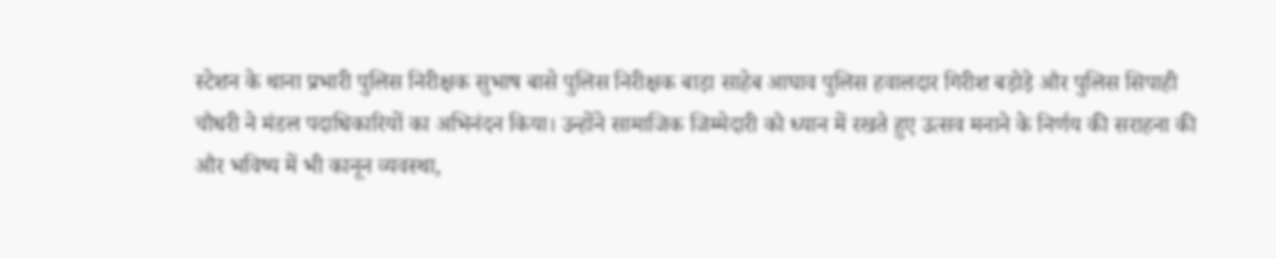स्टेशन के थाना प्रभारी पुलिस निरीक्षक सुभाष बासे पुलिस निरीक्षक बाड़ा साहेब आघाव पुलिस हवालदार गिरीश बड़ोड़े और पुलिस सिपाही चौधरी ने मंडल पदाधिकारियों का अभिनंदन किया। उन्होंने सामाजिक जिम्मेदारी को ध्यान में रखते हुए उत्सव मनाने के निर्णय की सराहना की और भविष्य में भी कानून व्यवस्था,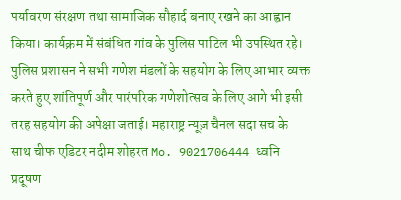पर्यावरण संरक्षण तथा सामाजिक सौहार्द बनाए रखने का आह्वान किया। कार्यक्रम में संबंधित गांव के पुलिस पाटिल भी उपस्थित रहे। पुलिस प्रशासन ने सभी गणेश मंडलों के सहयोग के लिए आभार व्यक्त करते हुए शांतिपूर्ण और पारंपरिक गणेशोत्सव के लिए आगे भी इसी तरह सहयोग की अपेक्षा जताई। महाराष्ट्र न्यूज़ चैनल सदा सच के साथ चीफ एडिटर नदीम शोहरत Mo. 9021706444 ध्वनि प्रदूषण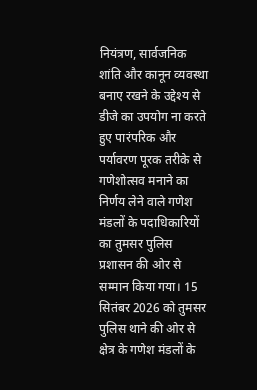नियंत्रण, सार्वजनिक शांति और कानून व्यवस्था बनाए रखने के उद्देश्य से डीजे का उपयोग ना करते हुए पारंपरिक और पर्यावरण पूरक तरीके से गणेशोत्सव मनाने का निर्णय लेने वाले गणेश मंडलों के पदाधिकारियों का तुमसर पुलिस प्रशासन की ओर से सम्मान किया गया। 15 सितंबर 2026 को तुमसर पुलिस थाने की ओर से क्षेत्र के गणेश मंडलों के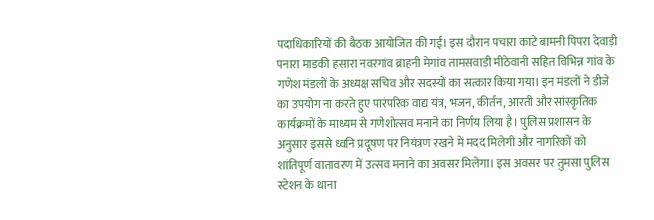पदाधिकारियों की बैठक आयोजित की गई। इस दौरान पचारा काटे बामनी पिपरा देवाड़ी पनारा माडकी हसारा नवरगांव ब्राहनी मेगांव तामसवाड़ी मीठेवानी सहित विभिन्न गांव के गणेश मंडलों के अध्यक्ष सचिव और सदस्यों का सत्कार किया गया। इन मंडलों ने डीजे का उपयोग ना करते हुए पारंपरिक वाद्य यंत्र, भजन, कीर्तन, आरती और सांस्कृतिक कार्यक्रमों के माध्यम से गणेशोत्सव मनाने का निर्णय लिया है। पुलिस प्रशासन के अनुसार इससे ध्वनि प्रदूषण पर नियंत्रण रखने में मदद मिलेगी और नागरिकों को शांतिपूर्ण वातावरण में उत्सव मनाने का अवसर मिलेगा। इस अवसर पर तुमसा पुलिस स्टेशन के थाना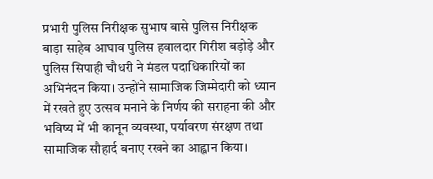प्रभारी पुलिस निरीक्षक सुभाष बासे पुलिस निरीक्षक बाड़ा साहेब आघाव पुलिस हवालदार गिरीश बड़ोड़े और पुलिस सिपाही चौधरी ने मंडल पदाधिकारियों का अभिनंदन किया। उन्होंने सामाजिक जिम्मेदारी को ध्यान में रखते हुए उत्सव मनाने के निर्णय की सराहना की और भविष्य में भी कानून व्यवस्था, पर्यावरण संरक्षण तथा सामाजिक सौहार्द बनाए रखने का आह्वान किया।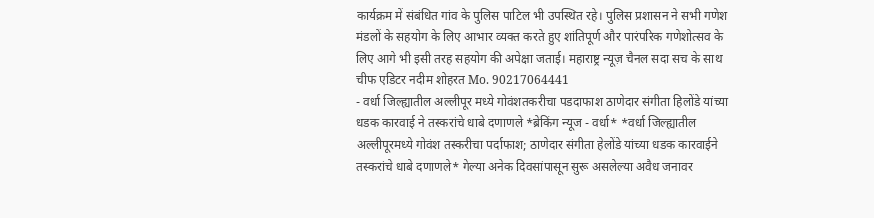कार्यक्रम में संबंधित गांव के पुलिस पाटिल भी उपस्थित रहे। पुलिस प्रशासन ने सभी गणेश मंडलों के सहयोग के लिए आभार व्यक्त करते हुए शांतिपूर्ण और पारंपरिक गणेशोत्सव के लिए आगे भी इसी तरह सहयोग की अपेक्षा जताई। महाराष्ट्र न्यूज़ चैनल सदा सच के साथ चीफ एडिटर नदीम शोहरत Mo. 90217064441
- वर्धा जिल्ह्यातील अल्लीपूर मध्ये गोवंशतकरीचा पडदाफाश ठाणेदार संगीता हिलोंडे यांच्या धडक कारवाई ने तस्करांचे धाबे दणाणले *ब्रेकिंग न्यूज - वर्धा* *वर्धा जिल्ह्यातील अल्लीपूरमध्ये गोवंश तस्करीचा पर्दाफाश; ठाणेदार संगीता हेलोंडे यांच्या धडक कारवाईने तस्करांचे धाबे दणाणले* गेल्या अनेक दिवसांपासून सुरू असलेल्या अवैध जनावर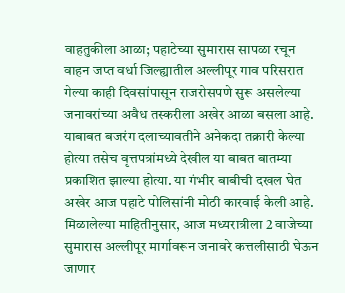वाहतुकीला आळा; पहाटेच्या सुमारास सापळा रचून वाहन जप्त वर्धा जिल्ह्यातील अल्लीपूर गाव परिसरात गेल्या काही दिवसांपासून राजरोसपणे सुरू असलेल्या जनावरांच्या अवैध तस्करीला अखेर आळा बसला आहे. याबाबत बजरंग दलाच्यावतीने अनेकदा तक्रारी केल्या होत्या तसेच वृत्तपत्रांमध्ये देखील या बाबत बातम्या प्रकाशित झाल्या होत्या. या गंभीर बाबीची दखल घेत अखेर आज पहाटे पोलिसांनी मोठी कारवाई केली आहे. मिळालेल्या माहितीनुसार, आज मध्यरात्रीला 2 वाजेच्या सुमारास अल्लीपूर मार्गावरून जनावरे कत्तलीसाठी घेऊन जाणार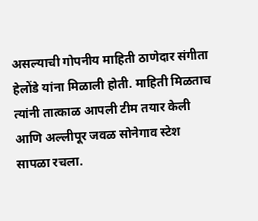असल्याची गोपनीय माहिती ठाणेदार संगीता हेलोंडे यांना मिळाली होती. माहिती मिळताच त्यांनी तात्काळ आपली टीम तयार केली आणि अल्लीपूर जवळ सोनेगाव स्टेश सापळा रचला.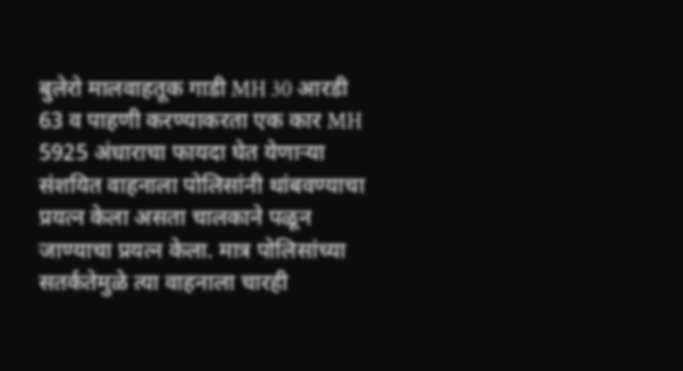बुलेरो मालवाहतूक गाडी MH 30 आरडी 63 व पाहणी करण्याकरता एक कार MH 5925 अंधाराचा फायदा घेत येणाऱ्या संशयित वाहनाला पोलिसांनी थांबवण्याचा प्रयत्न केला असता चालकाने पळून जाण्याचा प्रयत्न केला. मात्र पोलिसांच्या सतर्कतेमुळे त्या वाहनाला चारही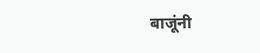बाजूंनी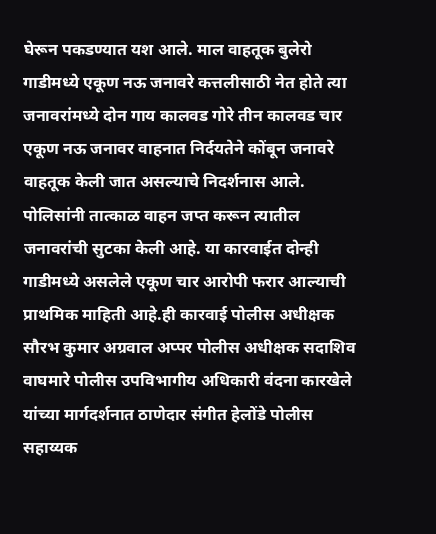घेरून पकडण्यात यश आले. माल वाहतूक बुलेरो गाडीमध्ये एकूण नऊ जनावरे कत्तलीसाठी नेत होते त्या जनावरांमध्ये दोन गाय कालवड गोरे तीन कालवड चार एकूण नऊ जनावर वाहनात निर्दयतेने कोंबून जनावरे वाहतूक केली जात असल्याचे निदर्शनास आले. पोलिसांनी तात्काळ वाहन जप्त करून त्यातील जनावरांची सुटका केली आहे. या कारवाईत दोन्ही गाडीमध्ये असलेले एकूण चार आरोपी फरार आल्याची प्राथमिक माहिती आहे.ही कारवाई पोलीस अधीक्षक सौरभ कुमार अग्रवाल अप्पर पोलीस अधीक्षक सदाशिव वाघमारे पोलीस उपविभागीय अधिकारी वंदना कारखेले यांच्या मार्गदर्शनात ठाणेदार संगीत हेलोंडे पोलीस सहाय्यक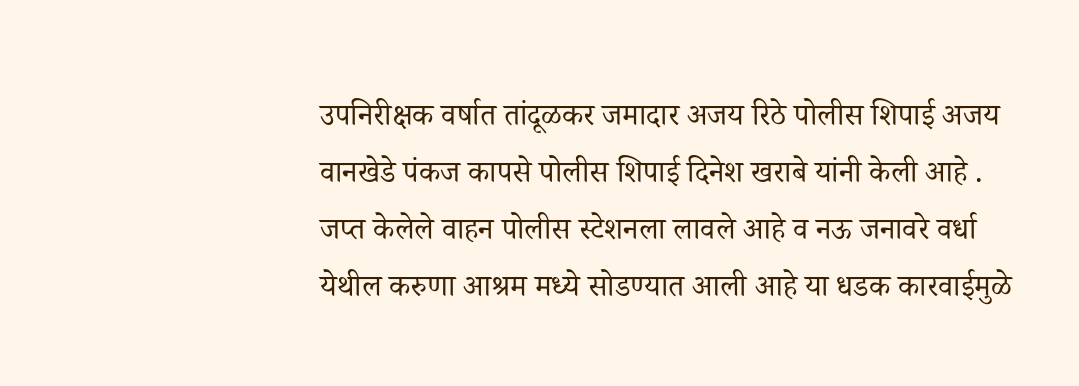उपनिरीक्षक वर्षात तांदूळकर जमादार अजय रिठे पोलीस शिपाई अजय वानखेडे पंकज कापसे पोलीस शिपाई दिनेश खराबे यांनी केली आहे . जप्त केलेले वाहन पोलीस स्टेशनला लावले आहे व नऊ जनावरे वर्धा येथील करुणा आश्रम मध्ये सोडण्यात आली आहे या धडक कारवाईमुळे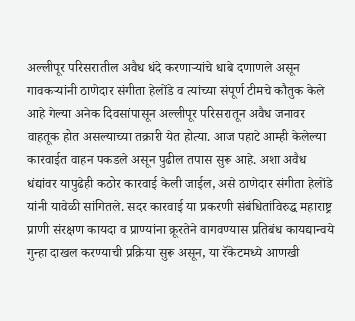अल्लीपूर परिसरातील अवैध धंदे करणाऱ्यांचे धाबे दणाणले असून गावकऱ्यांनी ठाणेदार संगीता हेलोंडे व त्यांच्या संपूर्ण टीमचे कौतुक केले आहे गेल्या अनेक दिवसांपासून अल्लीपूर परिसरातून अवैध जनावर वाहतूक होत असल्याच्या तक्रारी येत होत्या. आज पहाटे आम्ही केलेल्या कारवाईत वाहन पकडले असून पुढील तपास सुरू आहे. अशा अवैध धंद्यांवर यापुढेही कठोर कारवाई केली जाईल, असे ठाणेदार संगीता हेलोंडे यांनी यावेळी सांगितले. सदर कारवाई या प्रकरणी संबंधितांविरुद्ध महाराष्ट्र प्राणी संरक्षण कायदा व प्राण्यांना क्रूरतेने वागवण्यास प्रतिबंध कायद्यान्वये गुन्हा दाखल करण्याची प्रक्रिया सुरू असून, या रॅकेटमध्ये आणखी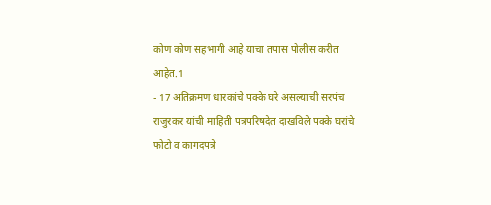कोण कोण सहभागी आहे याचा तपास पोलीस करीत आहेत.1
- 17 अतिक्रमण धारकांचे पक्के घरे असल्याची सरपंच राजुरकर यांची माहिती पत्रपरिषदेत दाखविले पक्के घरांचे फोटो व कागदपत्रे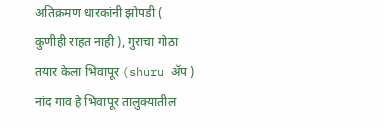अतिक्रमण धारकांनी झोपडी ( कुणीही राहत नाही ), गुराचा गोठा तयार केला भिवापूर (shuru ॲप ) नांद गाव हे भिवापूर तालुक्यातील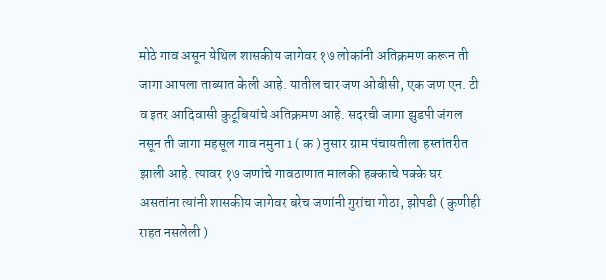मोठे गाव असून येथिल शासकीय जागेवर १७ लोकांनी अतिक्रमण करून ती जागा आपला ताब्यात केली आहे. यातील चार जण ओबीसी, एक जण एन. टी व इतर आदिवासी कुटूबियांचे अतिक्रमण आहे. सदरची जागा झुडपी जंगल नसून ती जागा महसूल गाव नमुना 1 ( क ) नुसार ग्राम पंचायतीला हस्तांतरीत झाली आहे. त्यावर १७ जणांचे गावठाणात मालकी हक्काचे पक्के घर असतांना त्यांनी शासकीय जागेवर बरेच जणांनी गुरांचा गोठा, झोपडी ( कुणीही राहत नसलेली )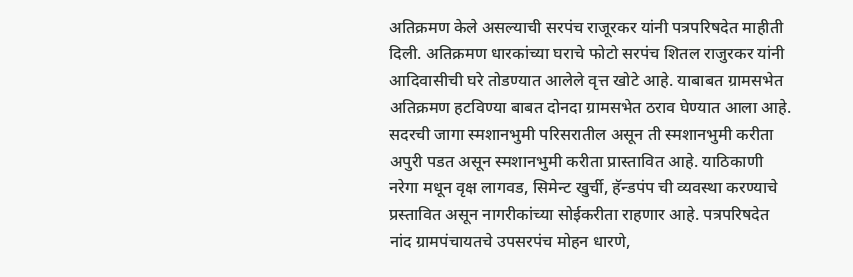अतिक्रमण केले असल्याची सरपंच राजूरकर यांनी पत्रपरिषदेत माहीती दिली. अतिक्रमण धारकांच्या घराचे फोटो सरपंच शितल राजुरकर यांनी आदिवासीची घरे तोडण्यात आलेले वृत्त खोटे आहे. याबाबत ग्रामसभेत अतिक्रमण हटविण्या बाबत दोनदा ग्रामसभेत ठराव घेण्यात आला आहे. सदरची जागा स्मशानभुमी परिसरातील असून ती स्मशानभुमी करीता अपुरी पडत असून स्मशानभुमी करीता प्रास्तावित आहे. याठिकाणी नरेगा मधून वृक्ष लागवड, सिमेन्ट खुर्ची, हॅन्डपंप ची व्यवस्था करण्याचे प्रस्तावित असून नागरीकांच्या सोईकरीता राहणार आहे. पत्रपरिषदेत नांद ग्रामपंचायतचे उपसरपंच मोहन धारणे,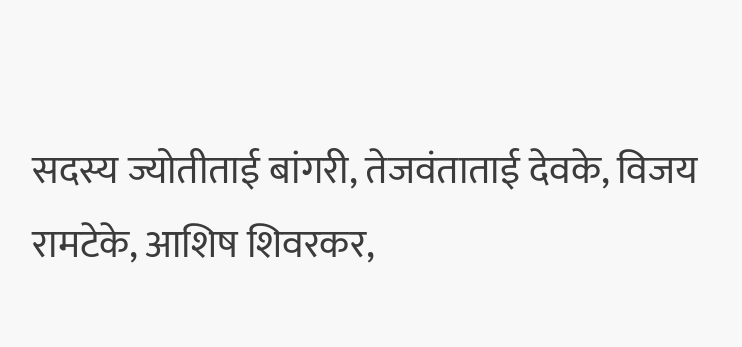सदस्य ज्योतीताई बांगरी, तेजवंताताई देवके, विजय रामटेके, आशिष शिवरकर,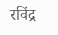रविंद्र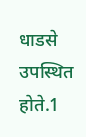धाडसे उपस्थित होते.1